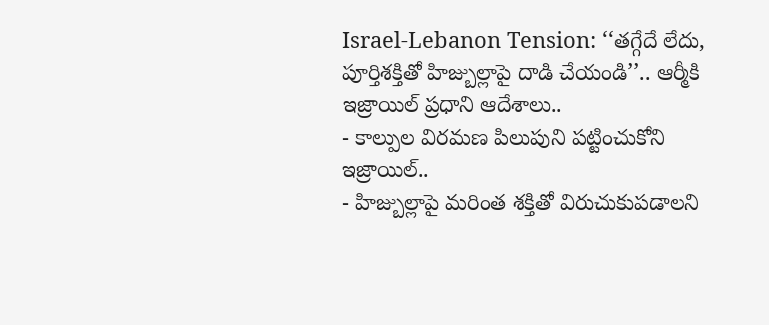Israel-Lebanon Tension: ‘‘తగ్గేదే లేదు, పూర్తిశక్తితో హిజ్బుల్లాపై దాడి చేయండి’’.. ఆర్మీకి ఇజ్రాయిల్ ప్రధాని ఆదేశాలు..
- కాల్పుల విరమణ పిలుపుని పట్టించుకోని ఇజ్రాయిల్..
- హిజ్బుల్లాపై మరింత శక్తితో విరుచుకుపడాలని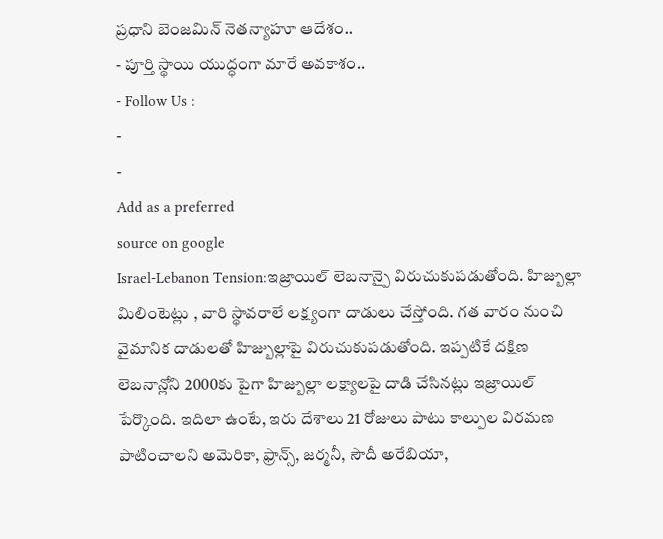ప్రధాని బెంజమిన్ నెతన్యాహూ ఆదేశం..
- పూర్తి స్థాయి యుద్ధంగా మారే అవకాశం..
- Follow Us :
-
-
Add as a preferred
source on google
Israel-Lebanon Tension:ఇజ్రాయిల్ లెబనాన్పై విరుచుకుపడుతోంది. హిజ్బుల్లా మిలింటెట్లు , వారి స్థావరాలే లక్ష్యంగా దాడులు చేస్తోంది. గత వారం నుంచి వైమానిక దాడులతో హిజ్బుల్లాపై విరుచుకుపడుతోంది. ఇప్పటికే దక్షిణ లెబనాన్లోని 2000కు పైగా హిజ్బుల్లా లక్ష్యాలపై దాడి చేసినట్లు ఇజ్రాయిల్ పేర్కొంది. ఇదిలా ఉంటే, ఇరు దేశాలు 21 రోజులు పాటు కాల్పుల విరమణ పాటించాలని అమెరికా, ఫ్రాన్స్, జర్మనీ, సౌదీ అరేబియా,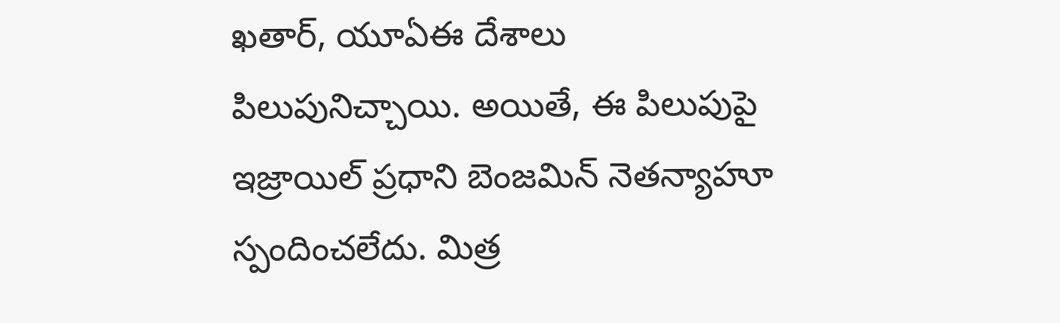ఖతార్, యూఏఈ దేశాలు పిలుపునిచ్చాయి. అయితే, ఈ పిలుపుపై ఇజ్రాయిల్ ప్రధాని బెంజమిన్ నెతన్యాహూ స్పందించలేదు. మిత్ర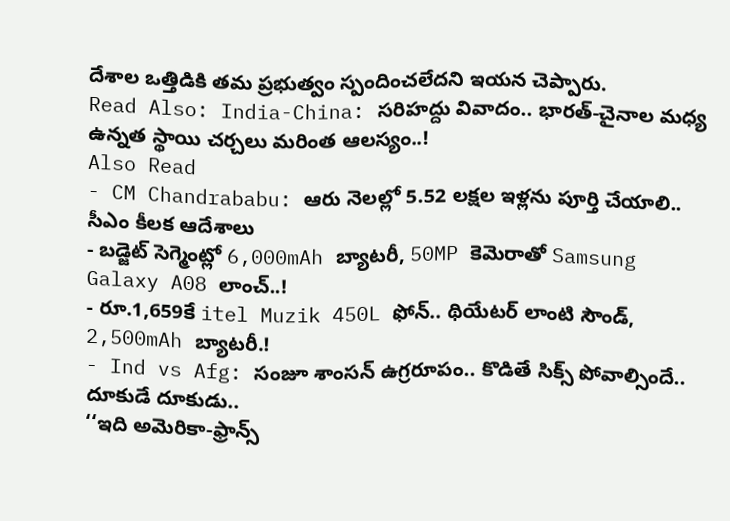దేశాల ఒత్తిడికి తమ ప్రభుత్వం స్పందించలేదని ఇయన చెప్పారు.
Read Also: India-China: సరిహద్దు వివాదం.. భారత్-చైనాల మధ్య ఉన్నత స్థాయి చర్చలు మరింత ఆలస్యం..!
Also Read
- CM Chandrababu: ఆరు నెలల్లో 5.52 లక్షల ఇళ్లను పూర్తి చేయాలి.. సీఎం కీలక ఆదేశాలు
- బడ్జెట్ సెగ్మెంట్లో 6,000mAh బ్యాటరీ, 50MP కెమెరాతో Samsung Galaxy A08 లాంచ్..!
- రూ.1,659కే itel Muzik 450L ఫోన్.. థియేటర్ లాంటి సౌండ్, 2,500mAh బ్యాటరీ.!
- Ind vs Afg: సంజూ శాంసన్ ఉగ్రరూపం.. కొడితే సిక్స్ పోవాల్సిందే.. దూకుడే దూకుడు..
‘‘ఇది అమెరికా-ఫ్రాన్స్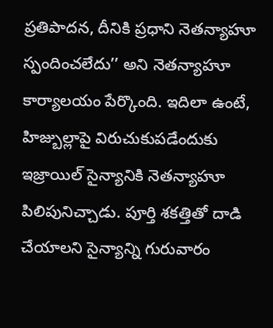ప్రతిపాదన, దీనికి ప్రధాని నెతన్యాహూ స్పందించలేదు’’ అని నెతన్యాహూ కార్యాలయం పేర్కొంది. ఇదిలా ఉంటే, హిజ్బుల్లాపై విరుచుకుపడేందుకు ఇజ్రాయిల్ సైన్యానికి నెతన్యాహూ పిలిపునిచ్చాడు. పూర్తి శకత్తితో దాడి చేయాలని సైన్యాన్ని గురువారం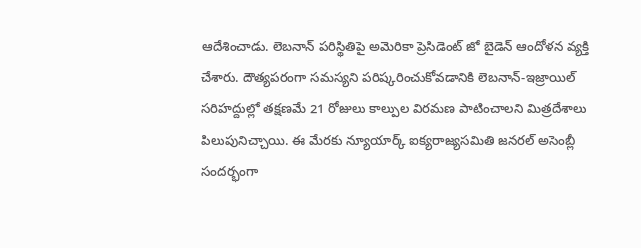ఆదేశించాడు. లెబనాన్ పరిస్థితిపై అమెరికా ప్రెసిడెంట్ జో బైడెన్ ఆందోళన వ్యక్తి చేశారు. దౌత్యపరంగా సమస్యని పరిష్కరించుకోవడానికి లెబనాన్-ఇజ్రాయిల్ సరిహద్దుల్లో తక్షణమే 21 రోజులు కాల్పుల విరమణ పాటించాలని మిత్రదేశాలు పిలుపునిచ్చాయి. ఈ మేరకు న్యూయార్క్ ఐక్యరాజ్యసమితి జనరల్ అసెంబ్లీ సందర్భంగా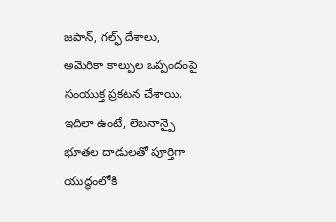జపాన్, గల్ఫ్ దేశాలు, అమెరికా కాల్పుల ఒప్పందంపై సంయుక్త ప్రకటన చేశాయి.
ఇదిలా ఉంటే, లెబనాన్పై భూతల దాడులతో పూర్తిగా యుద్ధంలోకి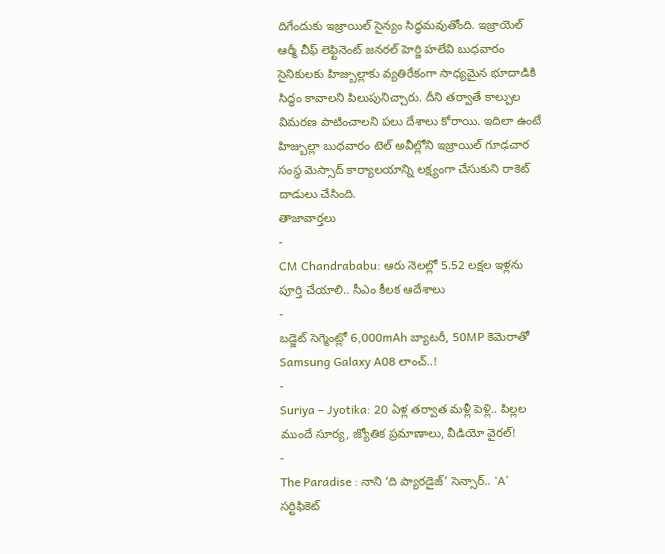దిగేందుకు ఇజ్రాయిల్ సైన్యం సిద్ధమవుతోంది. ఇజ్రాయెల్ ఆర్మీ చీఫ్ లెఫ్టినెంట్ జనరల్ హెర్జి హలేవి బుధవారం సైనికులకు హిజ్బుల్లాకు వ్యతిరేకంగా సాధ్యమైన భూదాడికి సిద్ధం కావాలని పిలుపునిచ్చారు. దీని తర్వాతే కాల్పుల విమరణ పాటించాలని పలు దేశాలు కోరాయి. ఇదిలా ఉంటే హిజ్బుల్లా బుధవారం టెల్ అవీల్లోని ఇజ్రాయిల్ గూఢచార సంస్థ మెస్సాద్ కార్యాలయాన్ని లక్ష్యంగా చేసుకుని రాకెట్ దాడులు చేసింది.
తాజావార్తలు
-
CM Chandrababu: ఆరు నెలల్లో 5.52 లక్షల ఇళ్లను పూర్తి చేయాలి.. సీఎం కీలక ఆదేశాలు
-
బడ్జెట్ సెగ్మెంట్లో 6,000mAh బ్యాటరీ, 50MP కెమెరాతో Samsung Galaxy A08 లాంచ్..!
-
Suriya – Jyotika: 20 ఏళ్ల తర్వాత మళ్లీ పెళ్లి.. పిల్లల ముందే సూర్య, జ్యోతిక ప్రమాణాలు, వీడియో వైరల్!
-
The Paradise : నాని ‘ది ప్యారడైజ్’ సెన్సార్.. ‘A’ సర్టిఫికెట్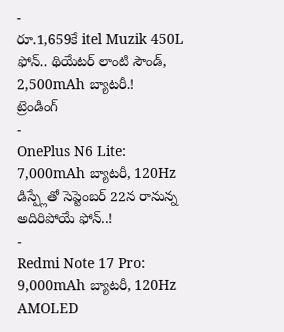-
రూ.1,659కే itel Muzik 450L ఫోన్.. థియేటర్ లాంటి సౌండ్, 2,500mAh బ్యాటరీ.!
ట్రెండింగ్
-
OnePlus N6 Lite: 7,000mAh బ్యాటరీ, 120Hz డిస్ప్లేతో సెప్టెంబర్ 22న రానున్న అదిరిపోయే ఫోన్..!
-
Redmi Note 17 Pro: 9,000mAh బ్యాటరీ, 120Hz AMOLED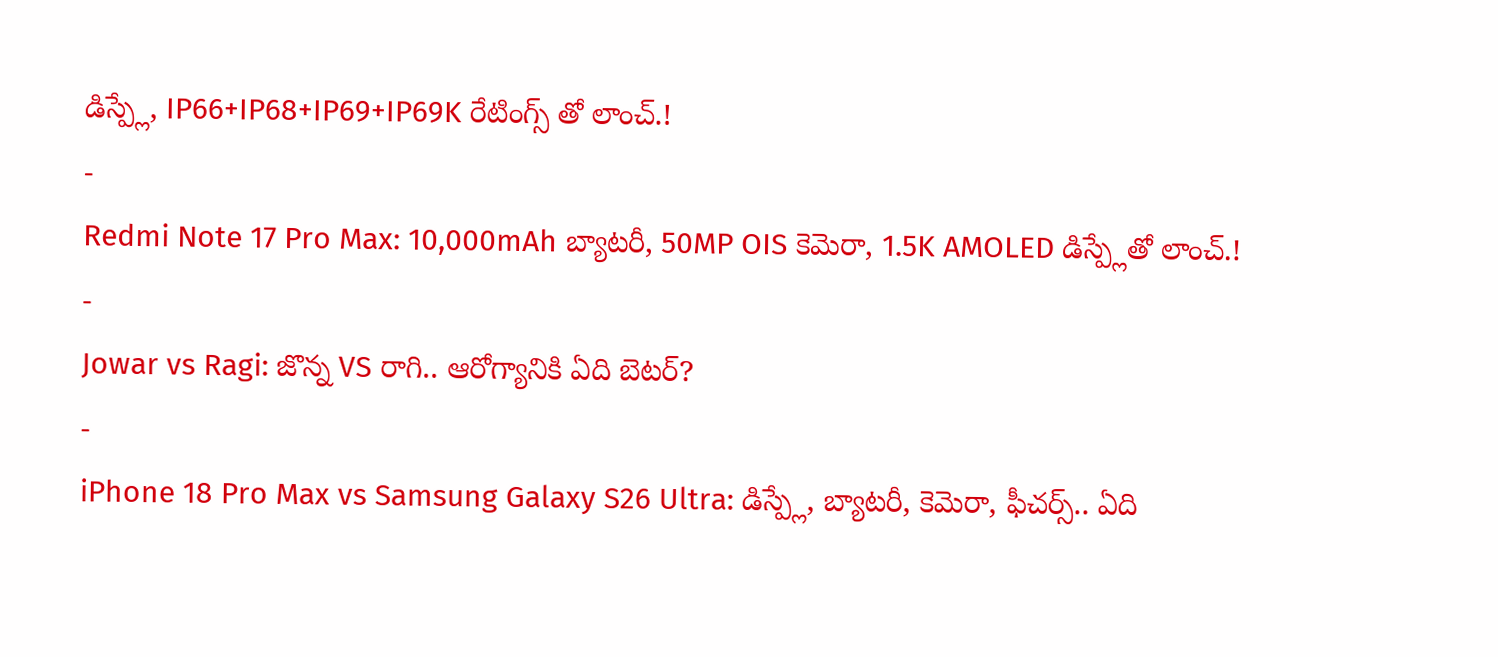డిస్ప్లే, IP66+IP68+IP69+IP69K రేటింగ్స్ తో లాంచ్.!
-
Redmi Note 17 Pro Max: 10,000mAh బ్యాటరీ, 50MP OIS కెమెరా, 1.5K AMOLED డిస్ప్లేతో లాంచ్.!
-
Jowar vs Ragi: జొన్న VS రాగి.. ఆరోగ్యానికి ఏది బెటర్?
-
iPhone 18 Pro Max vs Samsung Galaxy S26 Ultra: డిస్ప్లే, బ్యాటరీ, కెమెరా, ఫీచర్స్.. ఏది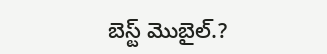బెస్ట్ మొబైల్.?